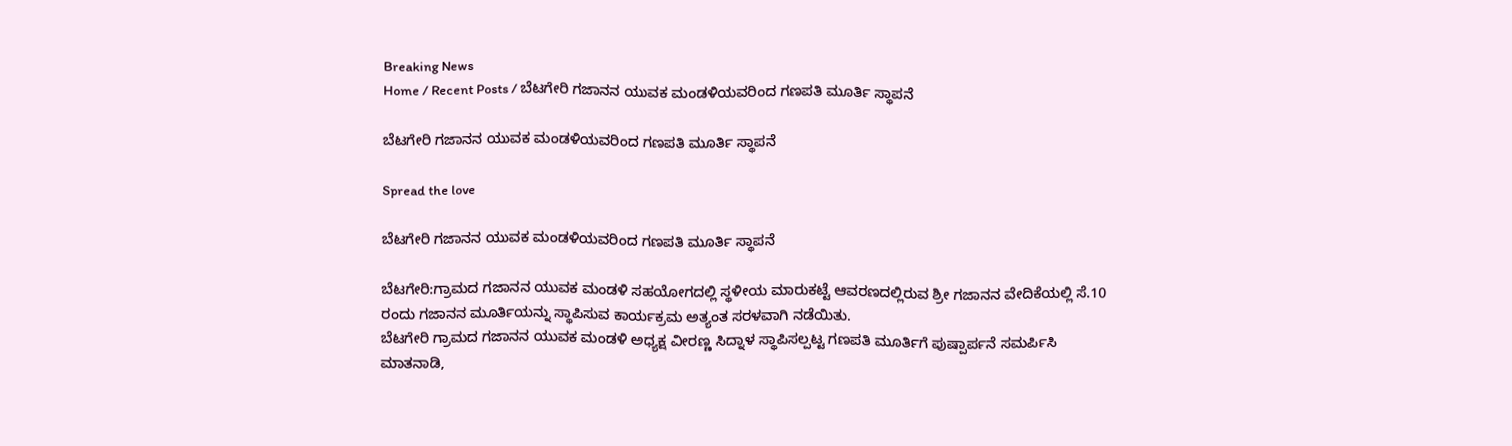Breaking News
Home / Recent Posts / ಬೆಟಗೇರಿ ಗಜಾನನ ಯುವಕ ಮಂಡಳಿಯವರಿಂದ ಗಣಪತಿ ಮೂರ್ತಿ ಸ್ಥಾಪನೆ

ಬೆಟಗೇರಿ ಗಜಾನನ ಯುವಕ ಮಂಡಳಿಯವರಿಂದ ಗಣಪತಿ ಮೂರ್ತಿ ಸ್ಥಾಪನೆ

Spread the love

ಬೆಟಗೇರಿ ಗಜಾನನ ಯುವಕ ಮಂಡಳಿಯವರಿಂದ ಗಣಪತಿ ಮೂರ್ತಿ ಸ್ಥಾಪನೆ

ಬೆಟಗೇರಿ:ಗ್ರಾಮದ ಗಜಾನನ ಯುವಕ ಮಂಡಳಿ ಸಹಯೋಗದಲ್ಲಿ ಸ್ಥಳೀಯ ಮಾರುಕಟ್ಟೆ ಆವರಣದಲ್ಲಿರುವ ಶ್ರೀ ಗಜಾನನ ವೇದಿಕೆಯಲ್ಲಿ ಸೆ.10 ರಂದು ಗಜಾನನ ಮೂರ್ತಿಯನ್ನು ಸ್ಥಾಪಿಸುವ ಕಾರ್ಯಕ್ರಮ ಅತ್ಯಂತ ಸರಳವಾಗಿ ನಡೆಯಿತು.
ಬೆಟಗೇರಿ ಗ್ರಾಮದ ಗಜಾನನ ಯುವಕ ಮಂಡಳಿ ಅಧ್ಯಕ್ಷ ವೀರಣ್ಣ ಸಿದ್ನಾಳ ಸ್ಥಾಪಿಸಲ್ಪಟ್ಟ ಗಣಪತಿ ಮೂರ್ತಿಗೆ ಪುಷ್ಪಾರ್ಪನೆ ಸಮರ್ಪಿಸಿ ಮಾತನಾಡಿ,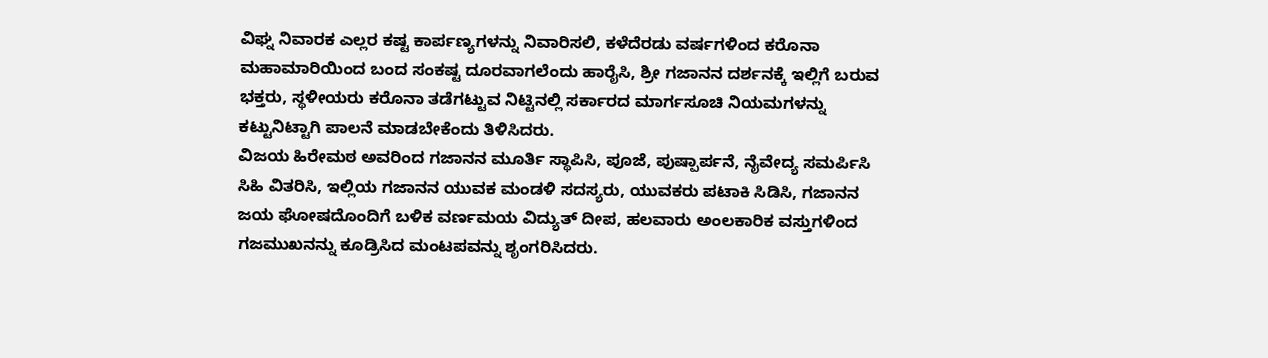ವಿಘ್ನ ನಿವಾರಕ ಎಲ್ಲರ ಕಷ್ಟ ಕಾರ್ಪಣ್ಯಗಳನ್ನು ನಿವಾರಿಸಲಿ, ಕಳೆದೆರಡು ವರ್ಷಗಳಿಂದ ಕರೊನಾ ಮಹಾಮಾರಿಯಿಂದ ಬಂದ ಸಂಕಷ್ಟ ದೂರವಾಗಲೆಂದು ಹಾರೈಸಿ, ಶ್ರೀ ಗಜಾನನ ದರ್ಶನಕ್ಕೆ ಇಲ್ಲಿಗೆ ಬರುವ ಭಕ್ತರು, ಸ್ಥಳೀಯರು ಕರೊನಾ ತಡೆಗಟ್ಟುವ ನಿಟ್ಟಿನಲ್ಲಿ ಸರ್ಕಾರದ ಮಾರ್ಗಸೂಚಿ ನಿಯಮಗಳನ್ನು ಕಟ್ಟುನಿಟ್ಟಾಗಿ ಪಾಲನೆ ಮಾಡಬೇಕೆಂದು ತಿಳಿಸಿದರು.
ವಿಜಯ ಹಿರೇಮಠ ಅವರಿಂದ ಗಜಾನನ ಮೂರ್ತಿ ಸ್ಥಾಪಿಸಿ, ಪೂಜೆ, ಪುಷ್ಪಾರ್ಪನೆ, ನೈವೇದ್ಯ ಸಮರ್ಪಿಸಿ ಸಿಹಿ ವಿತರಿಸಿ, ಇಲ್ಲಿಯ ಗಜಾನನ ಯುವಕ ಮಂಡಳಿ ಸದಸ್ಯರು, ಯುವಕರು ಪಟಾಕಿ ಸಿಡಿಸಿ, ಗಜಾನನ ಜಯ ಘೋಷದೊಂದಿಗೆ ಬಳಿಕ ವರ್ಣಮಯ ವಿದ್ಯುತ್ ದೀಪ, ಹಲವಾರು ಅಂಲಕಾರಿಕ ವಸ್ತುಗಳಿಂದ ಗಜಮುಖನನ್ನು ಕೂಡ್ರಿಸಿದ ಮಂಟಪವನ್ನು ಶೃಂಗರಿಸಿದರು.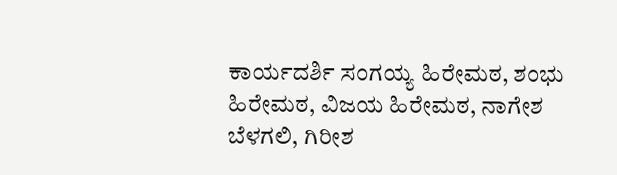ಕಾರ್ಯದರ್ಶಿ ಸಂಗಯ್ಯ ಹಿರೇಮಠ, ಶಂಭು ಹಿರೇಮಠ, ವಿಜಯ ಹಿರೇಮಠ, ನಾಗೇಶ ಬೆಳಗಲಿ, ಗಿರೀಶ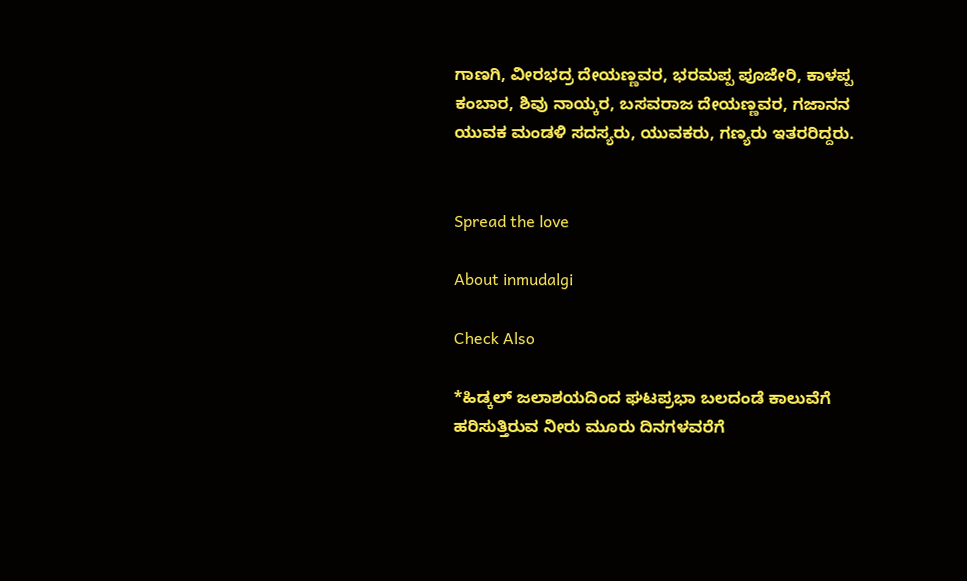ಗಾಣಗಿ, ವೀರಭದ್ರ ದೇಯಣ್ಣವರ, ಭರಮಪ್ಪ ಪೂಜೇರಿ, ಕಾಳಪ್ಪ ಕಂಬಾರ, ಶಿವು ನಾಯ್ಕರ, ಬಸವರಾಜ ದೇಯಣ್ಣವರ, ಗಜಾನನ ಯುವಕ ಮಂಡಳಿ ಸದಸ್ಯರು, ಯುವಕರು, ಗಣ್ಯರು ಇತರರಿದ್ದರು.


Spread the love

About inmudalgi

Check Also

*ಹಿಡ್ಕಲ್ ಜಲಾಶಯದಿಂದ ಘಟಪ್ರಭಾ ಬಲದಂಡೆ ಕಾಲುವೆಗೆ ಹರಿಸುತ್ತಿರುವ ನೀರು ಮೂರು ದಿನಗಳವರೆಗೆ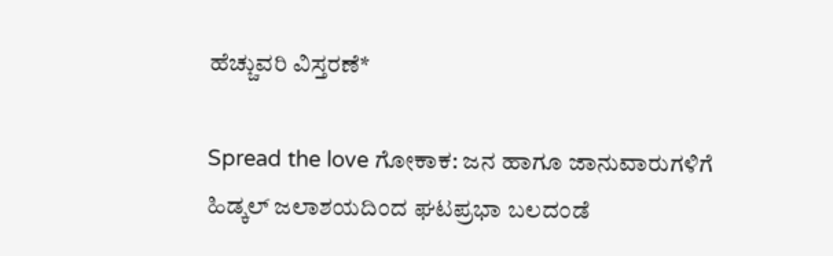ಹೆಚ್ಚುವರಿ ವಿಸ್ತರಣೆ*

Spread the love ಗೋಕಾಕ: ಜನ ಹಾಗೂ ಜಾನುವಾರುಗಳಿಗೆ ಹಿಡ್ಕಲ್ ಜಲಾಶಯದಿಂದ ಘಟಪ್ರಭಾ ಬಲದಂಡೆ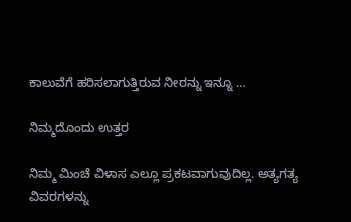ಕಾಲುವೆಗೆ ಹರಿಸಲಾಗುತ್ತಿರುವ ನೀರನ್ನು ಇನ್ನೂ …

ನಿಮ್ಮದೊಂದು ಉತ್ತರ

ನಿಮ್ಮ ಮಿಂಚೆ ವಿಳಾಸ ಎಲ್ಲೂ ಪ್ರಕಟವಾಗುವುದಿಲ್ಲ. ಅತ್ಯಗತ್ಯ ವಿವರಗಳನ್ನು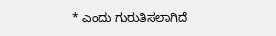* ಎಂದು ಗುರುತಿಸಲಾಗಿದೆ